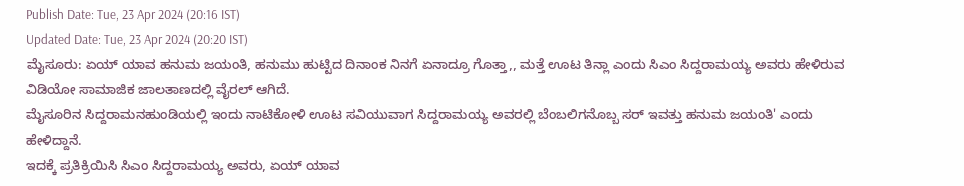Publish Date: Tue, 23 Apr 2024 (20:16 IST)
Updated Date: Tue, 23 Apr 2024 (20:20 IST)
ಮೈಸೂರು: ಏಯ್ ಯಾವ ಹನುಮ ಜಯಂತಿ, ಹನುಮು ಹುಟ್ಟಿದ ದಿನಾಂಕ ನಿನಗೆ ಏನಾದ್ರೂ ಗೊತ್ತಾ,, ಮತ್ತೆ ಊಟ ತಿನ್ಲಾ ಎಂದು ಸಿಎಂ ಸಿದ್ದರಾಮಯ್ಯ ಅವರು ಹೇಳಿರುವ ವಿಡಿಯೋ ಸಾಮಾಜಿಕ ಜಾಲತಾಣದಲ್ಲಿ ವೈರಲ್ ಆಗಿದೆ.
ಮೈಸೂರಿನ ಸಿದ್ದರಾಮನಹುಂಡಿಯಲ್ಲಿ ಇಂದು ನಾಟಿಕೋಳಿ ಊಟ ಸವಿಯುವಾಗ ಸಿದ್ದರಾಮಯ್ಯ ಅವರಲ್ಲಿ ಬೆಂಬಲಿಗನೊಬ್ಬ ಸರ್ ಇವತ್ತು ಹನುಮ ಜಯಂತಿ' ಎಂದು ಹೇಳಿದ್ದಾನೆ.
ಇದಕ್ಕೆ ಪ್ರತಿಕ್ರಿಯಿಸಿ ಸಿಎಂ ಸಿದ್ದರಾಮಯ್ಯ ಅವರು, ಏಯ್ ಯಾವ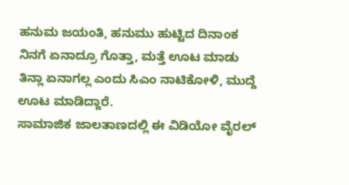ಹನುಮ ಜಯಂತಿ, ಹನುಮು ಹುಟ್ಟಿದ ದಿನಾಂಕ ನಿನಗೆ ಏನಾದ್ರೂ ಗೊತ್ತಾ, ಮತ್ತೆ ಊಟ ಮಾಡು ತಿನ್ಲಾ ಏನಾಗಲ್ಲ ಎಂದು ಸಿಎಂ ನಾಟಿಕೋಳಿ, ಮುದ್ದೆ ಊಟ ಮಾಡಿದ್ದಾರೆ.
ಸಾಮಾಜಿಕ ಜಾಲತಾಣದಲ್ಲಿ ಈ ವಿಡಿಯೋ ವೈರಲ್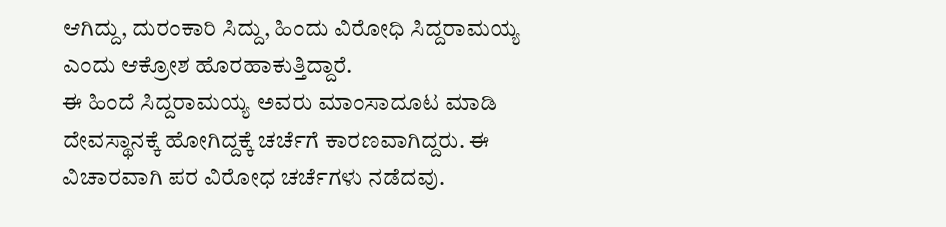ಆಗಿದ್ದು, ದುರಂಕಾರಿ ಸಿದ್ದು, ಹಿಂದು ವಿರೋಧಿ ಸಿದ್ದರಾಮಯ್ಯ ಎಂದು ಆಕ್ರೋಶ ಹೊರಹಾಕುತ್ತಿದ್ದಾರೆ.
ಈ ಹಿಂದೆ ಸಿದ್ದರಾಮಯ್ಯ ಅವರು ಮಾಂಸಾದೂಟ ಮಾಡಿ ದೇವಸ್ಥಾನಕ್ಕೆ ಹೋಗಿದ್ದಕ್ಕೆ ಚರ್ಚೆಗೆ ಕಾರಣವಾಗಿದ್ದರು. ಈ ವಿಚಾರವಾಗಿ ಪರ ವಿರೋಧ ಚರ್ಚೆಗಳು ನಡೆದವು.